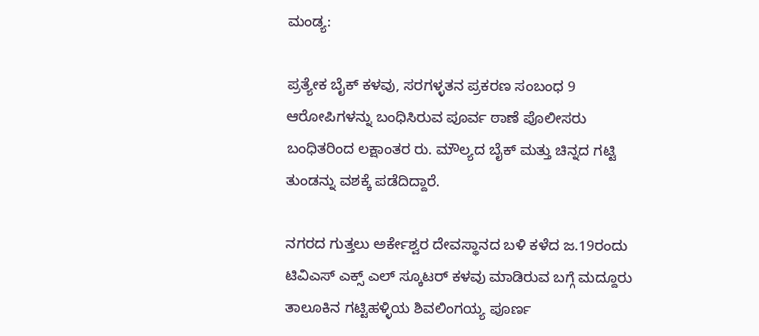ಮಂಡ್ಯ:

ಪ್ರತ್ಯೇಕ ಬೈಕ್ ಕಳವು, ಸರಗಳ್ಳತನ ಪ್ರಕರಣ ಸಂಬಂಧ 9 ಆರೋಪಿಗಳನ್ನು ಬಂಧಿಸಿರುವ ಪೂರ್ವ ಠಾಣೆ ಪೊಲೀಸರು ಬಂಧಿತರಿಂದ ಲಕ್ಷಾಂತರ ರು. ಮೌಲ್ಯದ ಬೈಕ್ ಮತ್ತು ಚಿನ್ನದ ಗಟ್ಟಿ ತುಂಡನ್ನು ವಶಕ್ಕೆ ಪಡೆದಿದ್ದಾರೆ.

ನಗರದ ಗುತ್ತಲು ಅರ್ಕೇಶ್ವರ ದೇವಸ್ಥಾನದ ಬಳಿ ಕಳೆದ ಜ.19ರಂದು ಟಿವಿಎಸ್ ಎಕ್ಸ್ ಎಲ್ ಸ್ಕೂಟರ್ ಕಳವು ಮಾಡಿರುವ ಬಗ್ಗೆ ಮದ್ದೂರು ತಾಲೂಕಿನ ಗಟ್ಟಿಹಳ್ಳಿಯ ಶಿವಲಿಂಗಯ್ಯ ಪೂರ್ಣ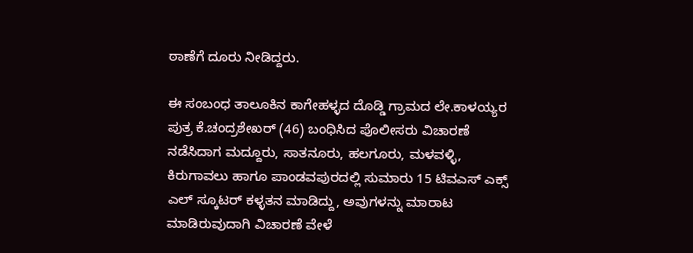ಠಾಣೆಗೆ ದೂರು ನೀಡಿದ್ದರು.

ಈ ಸಂಬಂಧ ತಾಲೂಕಿನ ಕಾಗೇಹಳ್ಳದ ದೊಡ್ಡಿ ಗ್ರಾಮದ ಲೇ.ಕಾಳಯ್ಯರ ಪುತ್ರ ಕೆ.ಚಂದ್ರಶೇಖರ್ (46) ಬಂಧಿಸಿದ ಪೊಲೀಸರು ವಿಚಾರಣೆ ನಡೆಸಿದಾಗ ಮದ್ದೂರು, ಸಾತನೂರು, ಹಲಗೂರು, ಮಳವಳ್ಳಿ, ಕಿರುಗಾವಲು ಹಾಗೂ ಪಾಂಡವಪುರದಲ್ಲಿ ಸುಮಾರು 15 ಟಿವಎಸ್ ಎಕ್ಸ್ ಎಲ್ ಸ್ಕೂಟರ್ ಕಳ್ಳತನ ಮಾಡಿದ್ದು, ಅವುಗಳನ್ನು ಮಾರಾಟ ಮಾಡಿರುವುದಾಗಿ ವಿಚಾರಣೆ ವೇಳೆ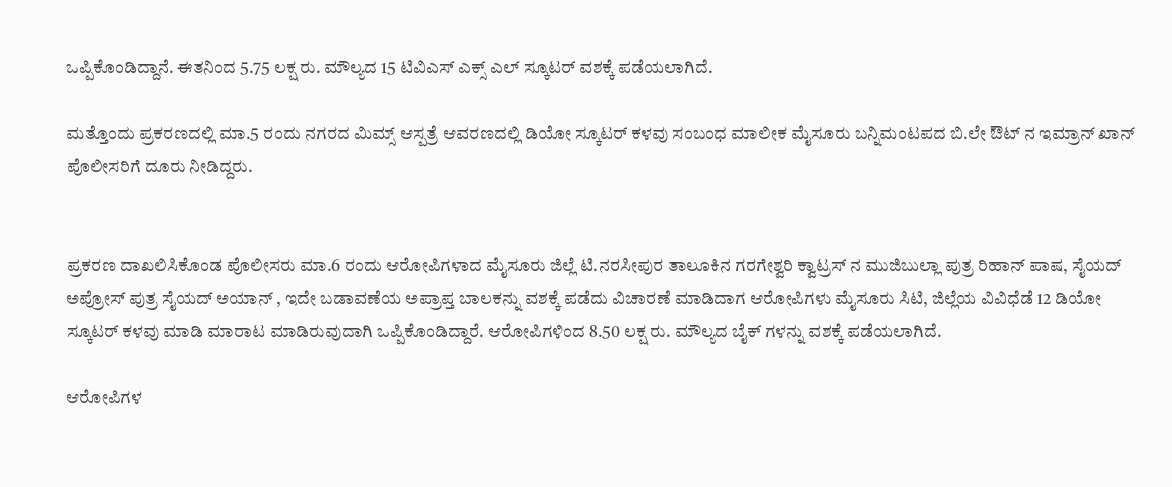ಒಪ್ಪಿಕೊಂಡಿದ್ದಾನೆ. ಈತನಿಂದ 5.75 ಲಕ್ಷ ರು. ಮೌಲ್ಯದ 15 ಟಿವಿಎಸ್ ಎಕ್ಸ್ ಎಲ್ ಸ್ಕೂಟರ್ ವಶಕ್ಕೆ ಪಡೆಯಲಾಗಿದೆ.

ಮತ್ತೊಂದು ಪ್ರಕರಣದಲ್ಲಿ ಮಾ.5 ರಂದು ನಗರದ ಮಿಮ್ಸ್ ಆಸ್ಪತ್ರೆ ಆವರಣದಲ್ಲಿ ಡಿಯೋ ಸ್ಕೂಟರ್ ಕಳವು ಸಂಬಂಧ ಮಾಲೀಕ ಮೈಸೂರು ಬನ್ನಿಮಂಟಪದ ಬಿ.ಲೇ ಔಟ್ ನ ಇಮ್ರಾನ್ ಖಾನ್ ಪೊಲೀಸರಿಗೆ ದೂರು ನೀಡಿದ್ದರು.


ಪ್ರಕರಣ ದಾಖಲಿಸಿಕೊಂಡ ಪೊಲೀಸರು ಮಾ.6 ರಂದು ಆರೋಪಿಗಳಾದ ಮೈಸೂರು ಜಿಲ್ಲೆ ಟಿ.ನರಸೀಪುರ ತಾಲೂಕಿನ ಗರಗೇಶ್ವರಿ ಕ್ವಾಟ್ರಸ್ ನ ಮುಜಿಬುಲ್ಲಾ ಪುತ್ರ ರಿಹಾನ್ ಪಾಷ, ಸೈಯದ್ ಅಪ್ರೋಸ್ ಪುತ್ರ ಸೈಯದ್ ಅಯಾನ್ , ಇದೇ ಬಡಾವಣೆಯ ಅಪ್ರಾಪ್ತ ಬಾಲಕನ್ನು ವಶಕ್ಕೆ ಪಡೆದು ವಿಚಾರಣೆ ಮಾಡಿದಾಗ ಆರೋಪಿಗಳು ಮೈಸೂರು ಸಿಟಿ, ಜಿಲ್ಲೆಯ ವಿವಿಧೆಡೆ 12 ಡಿಯೋ ಸ್ಕೂಟರ್ ಕಳವು ಮಾಡಿ ಮಾರಾಟ ಮಾಡಿರುವುದಾಗಿ ಒಪ್ಪಿಕೊಂಡಿದ್ದಾರೆ. ಆರೋಪಿಗಳಿಂದ 8.50 ಲಕ್ಷ ರು. ಮೌಲ್ಯದ ಬೈಕ್ ಗಳನ್ನು ವಶಕ್ಕೆ ಪಡೆಯಲಾಗಿದೆ.

ಆರೋಪಿಗಳ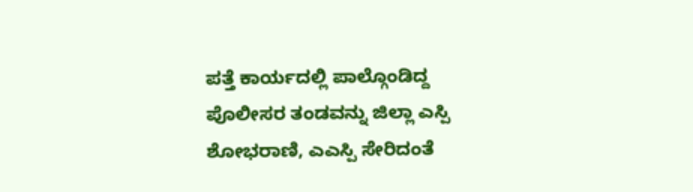ಪತ್ತೆ ಕಾರ್ಯದಲ್ಲಿ ಪಾಲ್ಗೊಂಡಿದ್ದ ಪೊಲೀಸರ ತಂಡವನ್ನು ಜಿಲ್ಲಾ ಎಸ್ಪಿ ಶೋಭರಾಣಿ, ಎಎಸ್ಪಿ ಸೇರಿದಂತೆ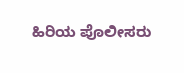ಹಿರಿಯ ಪೊಲೀಸರು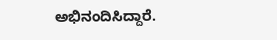ಅಭಿನಂದಿಸಿದ್ದಾರೆ.